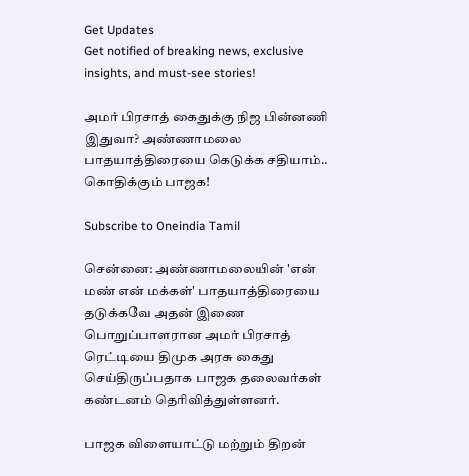Get Updates
Get notified of breaking news, exclusive insights, and must-see stories!

அமர் பிரசாத் கைதுக்கு நிஜ பின்னணி இதுவா? அண்ணாமலை பாதயாத்திரையை கெடுக்க சதியாம்.. கொதிக்கும் பாஜக!

Subscribe to Oneindia Tamil

சென்னை: அண்ணாமலையின் 'என் மண் என் மக்கள்' பாதயாத்திரையை தடுக்கவே அதன் இணை பொறுப்பாளரான அமர் பிரசாத் ரெட்டியை திமுக அரசு கைது செய்திருப்பதாக பாஜக தலைவர்கள் கண்டனம் தெரிவித்துள்ளனர்.

பாஜக விளையாட்டு மற்றும் திறன்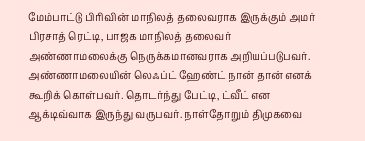மேம்பாட்டு பிரிவின் மாநிலத் தலைவராக இருக்கும் அமர் பிரசாத் ரெட்டி, பாஜக மாநிலத் தலைவர் அண்ணாமலைக்கு நெருக்கமானவராக அறியப்படுபவர். அண்ணாமலையின் லெஃப்ட் ஹேண்ட் நான் தான் எனக் கூறிக் கொள்பவர். தொடர்ந்து பேட்டி, ட்வீட் என ஆக்டிவ்வாக இருந்து வருபவர். நாள்தோறும் திமுகவை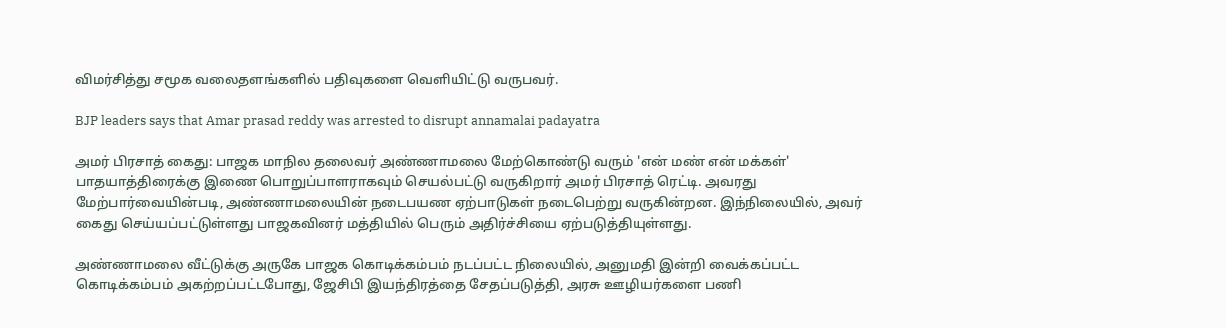விமர்சித்து சமூக வலைதளங்களில் பதிவுகளை வெளியிட்டு வருபவர்.

BJP leaders says that Amar prasad reddy was arrested to disrupt annamalai padayatra

அமர் பிரசாத் கைது: பாஜக மாநில தலைவர் அண்ணாமலை மேற்கொண்டு வரும் 'என் மண் என் மக்கள்' பாதயாத்திரைக்கு இணை பொறுப்பாளராகவும் செயல்பட்டு வருகிறார் அமர் பிரசாத் ரெட்டி. அவரது மேற்பார்வையின்படி, அண்ணாமலையின் நடைபயண ஏற்பாடுகள் நடைபெற்று வருகின்றன. இந்நிலையில், அவர் கைது செய்யப்பட்டுள்ளது பாஜகவினர் மத்தியில் பெரும் அதிர்ச்சியை ஏற்படுத்தியுள்ளது.

அண்ணாமலை வீட்டுக்கு அருகே பாஜக கொடிக்கம்பம் நடப்பட்ட நிலையில், அனுமதி இன்றி வைக்கப்பட்ட கொடிக்கம்பம் அகற்றப்பட்டபோது, ஜேசிபி இயந்திரத்தை சேதப்படுத்தி, அரசு ஊழியர்களை பணி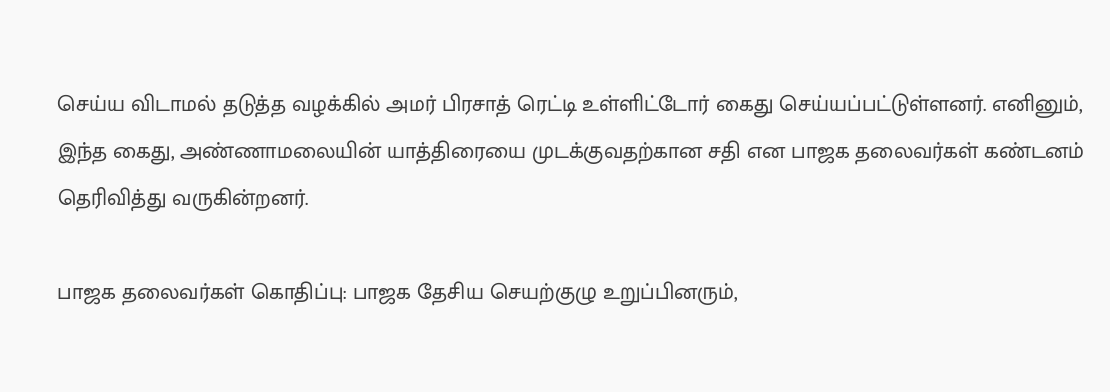செய்ய விடாமல் தடுத்த வழக்கில் அமர் பிரசாத் ரெட்டி உள்ளிட்டோர் கைது செய்யப்பட்டுள்ளனர். எனினும், இந்த கைது, அண்ணாமலையின் யாத்திரையை முடக்குவதற்கான சதி என பாஜக தலைவர்கள் கண்டனம் தெரிவித்து வருகின்றனர்.

பாஜக தலைவர்கள் கொதிப்பு: பாஜக தேசிய செயற்குழு உறுப்பினரும்,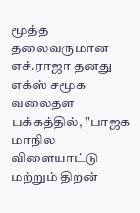மூத்த தலைவருமான எச்.ராஜா தனது எக்ஸ் சமூக வலைதள பக்கத்தில், "பாஜக மாநில விளையாட்டு மற்றும் திறன்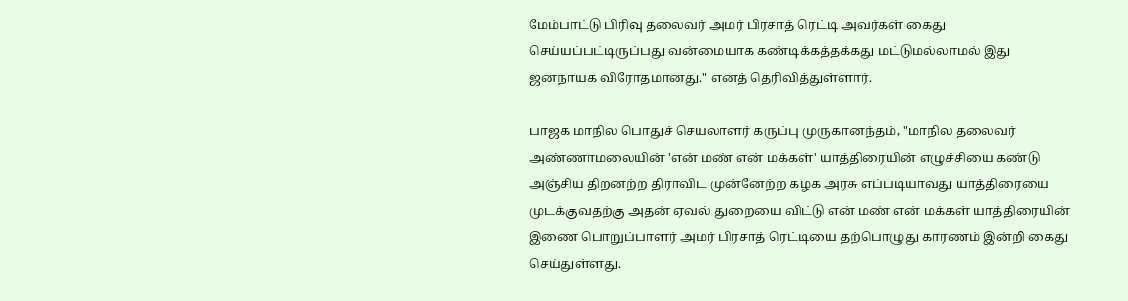மேம்பாட்டு பிரிவு தலைவர் அமர் பிரசாத் ரெட்டி அவர்கள் கைது செய்யப்பட்டிருப்பது வன்மையாக கண்டிக்கத்தக்கது மட்டுமல்லாமல் இது ஜனநாயக விரோதமானது." எனத் தெரிவித்துள்ளார்.

பாஜக மாநில பொதுச் செயலாளர் கருப்பு முருகானந்தம், "மாநில தலைவர் அண்ணாமலையின் 'என் மண் என் மக்கள்' யாத்திரையின் எழுச்சியை கண்டு அஞ்சிய திறனற்ற திராவிட முன்னேற்ற கழக அரசு எப்படியாவது யாத்திரையை முடக்குவதற்கு அதன் ஏவல் துறையை விட்டு என் மண் என் மக்கள் யாத்திரையின் இணை பொறுப்பாளர் அமர் பிரசாத் ரெட்டியை தற்பொழுது காரணம் இன்றி கைது செய்துள்ளது.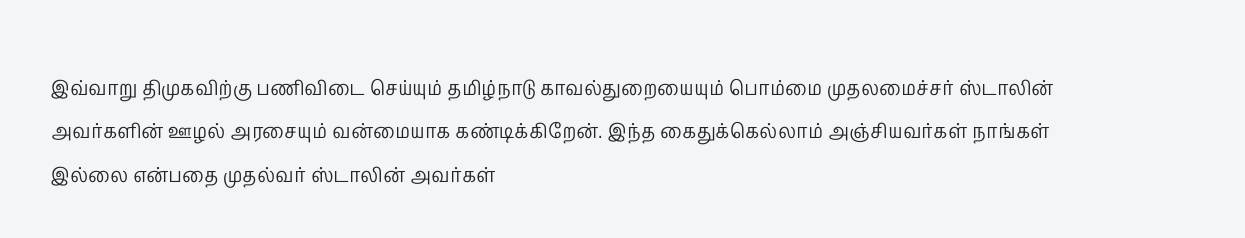இவ்வாறு திமுகவிற்கு பணிவிடை செய்யும் தமிழ்நாடு காவல்துறையையும் பொம்மை முதலமைச்சர் ஸ்டாலின் அவர்களின் ஊழல் அரசையும் வன்மையாக கண்டிக்கிறேன். இந்த கைதுக்கெல்லாம் அஞ்சியவர்கள் நாங்கள் இல்லை என்பதை முதல்வர் ஸ்டாலின் அவர்கள்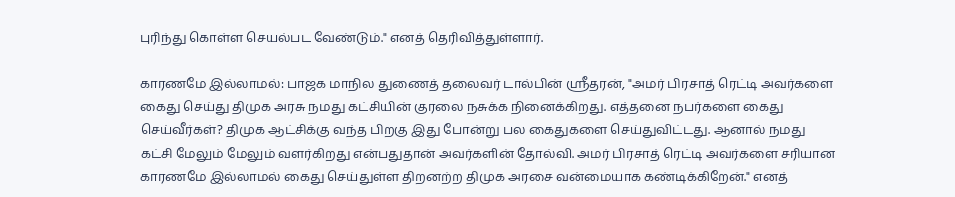புரிந்து கொள்ள செயல்பட வேண்டும்." எனத் தெரிவித்துள்ளார்.

காரணமே இல்லாமல்: பாஜக மாநில துணைத் தலைவர் டால்பின் ஸ்ரீதரன், "அமர் பிரசாத் ரெட்டி அவர்களை கைது செய்து திமுக அரசு நமது கட்சியின் குரலை நசுக்க நினைக்கிறது. எத்தனை நபர்களை கைது செய்வீர்கள்? திமுக ஆட்சிக்கு வந்த பிறகு இது போன்று பல கைதுகளை செய்துவிட்டது. ஆனால் நமது கட்சி மேலும் மேலும் வளர்கிறது என்பதுதான் அவர்களின் தோல்வி. அமர் பிரசாத் ரெட்டி அவர்களை சரியான காரணமே இல்லாமல் கைது செய்துள்ள திறனற்ற திமுக அரசை வன்மையாக கண்டிக்கிறேன்." எனத்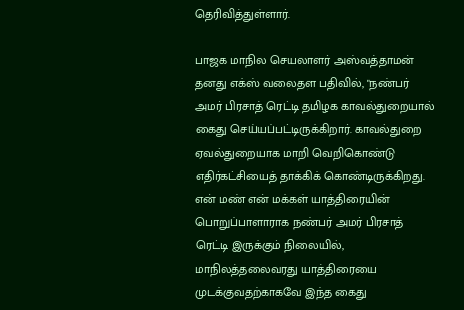தெரிவித்துள்ளார்.

பாஜக மாநில செயலாளர் அஸ்வத்தாமன் தனது எக்ஸ் வலைதள பதிவில், "நண்பர்
அமர் பிரசாத் ரெட்டி தமிழக காவல்துறையால் கைது செய்யப்பட்டிருக்கிறார். காவல்துறை ஏவல்துறையாக மாறி வெறிகொண்டு எதிர்கட்சியைத் தாக்கிக் கொண்டிருக்கிறது. என் மண் என் மக்கள் யாத்திரையின் பொறுப்பாளாராக நண்பர் அமர் பிரசாத் ரெட்டி இருக்கும் நிலையில், மாநிலத்தலைவரது யாத்திரையை முடக்குவதற்காகவே இந்த கைது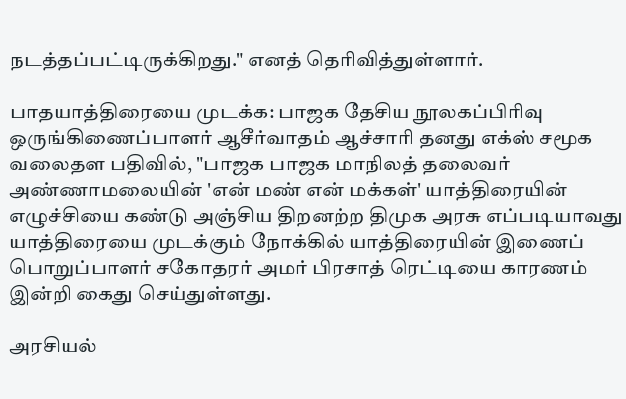நடத்தப்பட்டிருக்கிறது." எனத் தெரிவித்துள்ளார்.

பாதயாத்திரையை முடக்க: பாஜக தேசிய நூலகப்பிரிவு ஒருங்கிணைப்பாளர் ஆசீர்வாதம் ஆச்சாரி தனது எக்ஸ் சமூக வலைதள பதிவில், "பாஜக பாஜக மாநிலத் தலைவர் அண்ணாமலையின் 'என் மண் என் மக்கள்' யாத்திரையின் எழுச்சியை கண்டு அஞ்சிய திறனற்ற திமுக அரசு எப்படியாவது யாத்திரையை முடக்கும் நோக்கில் யாத்திரையின் இணைப் பொறுப்பாளர் சகோதரர் அமர் பிரசாத் ரெட்டியை காரணம் இன்றி கைது செய்துள்ளது.

அரசியல்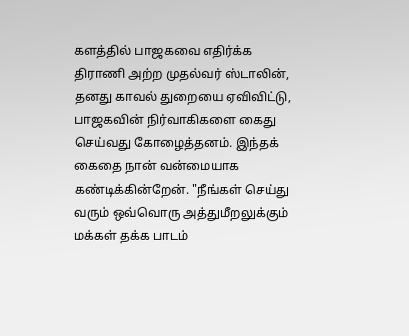களத்தில் பாஜகவை எதிர்க்க திராணி அற்ற முதல்வர் ஸ்டாலின், தனது காவல் துறையை ஏவிவிட்டு, பாஜகவின் நிர்வாகிகளை கைது செய்வது கோழைத்தனம். இந்தக் கைதை நான் வன்மையாக கண்டிக்கின்றேன். "நீங்கள் செய்து வரும் ஒவ்வொரு அத்துமீறலுக்கும் மக்கள் தக்க பாடம்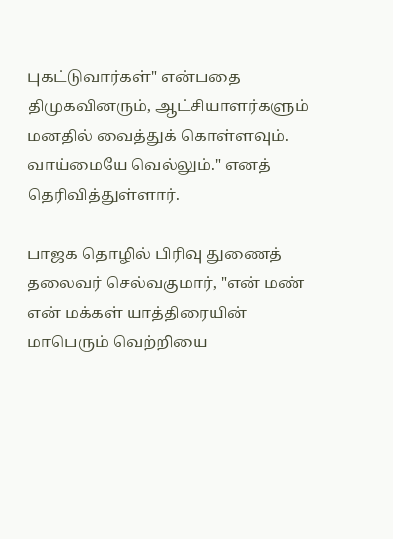புகட்டுவார்கள்" என்பதை திமுகவினரும், ஆட்சியாளர்களும் மனதில் வைத்துக் கொள்ளவும். வாய்மையே வெல்லும்." எனத் தெரிவித்துள்ளார்.

பாஜக தொழில் பிரிவு துணைத் தலைவர் செல்வகுமார், "என் மண் என் மக்கள் யாத்திரையின் மாபெரும் வெற்றியை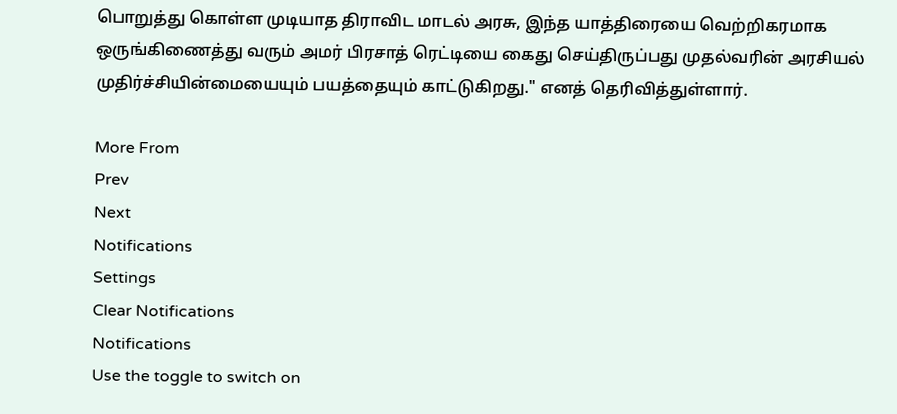பொறுத்து கொள்ள முடியாத திராவிட மாடல் அரசு, இந்த யாத்திரையை வெற்றிகரமாக ஒருங்கிணைத்து வரும் அமர் பிரசாத் ரெட்டியை கைது செய்திருப்பது முதல்வரின் அரசியல் முதிர்ச்சியின்மையையும் பயத்தையும் காட்டுகிறது." எனத் தெரிவித்துள்ளார்.

More From
Prev
Next
Notifications
Settings
Clear Notifications
Notifications
Use the toggle to switch on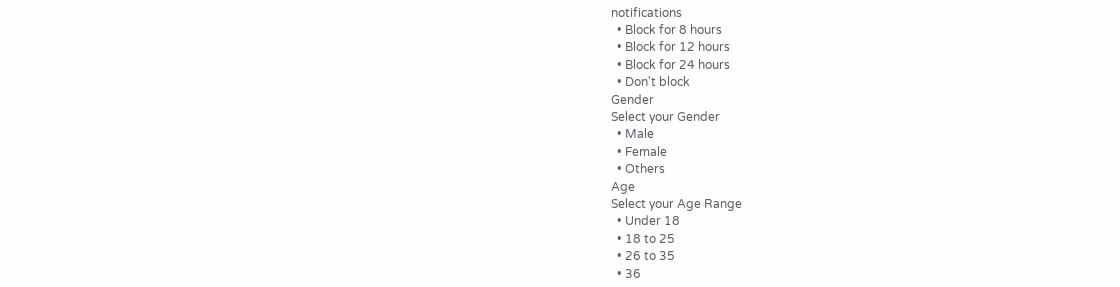notifications
  • Block for 8 hours
  • Block for 12 hours
  • Block for 24 hours
  • Don't block
Gender
Select your Gender
  • Male
  • Female
  • Others
Age
Select your Age Range
  • Under 18
  • 18 to 25
  • 26 to 35
  • 36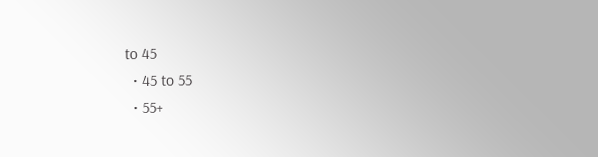to 45
  • 45 to 55
  • 55+